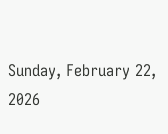Sunday, February 22, 2026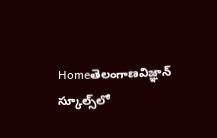Homeతెలంగాణవిజ్ఞాన్ స్కూల్స్‌లో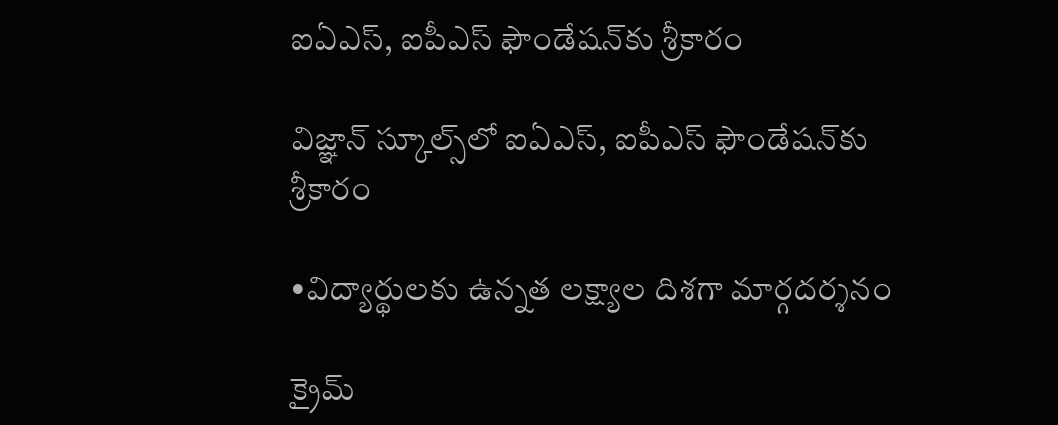ఐఏఎస్, ఐపీఎస్ ఫౌండేషన్‌కు శ్రీకారం

విజ్ఞాన్ స్కూల్స్‌లో ఐఏఎస్, ఐపీఎస్ ఫౌండేషన్‌కు శ్రీకారం

•విద్యార్థులకు ఉన్నత లక్ష్యాల దిశగా మార్గదర్శనం

క్రైమ్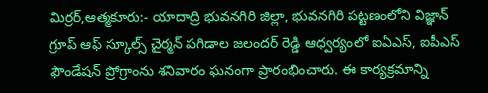మిర్రర్,ఆత్మకూరు:- యాదాద్రి భువనగిరి జిల్లా, భువనగిరి పట్టణంలోని విజ్ఞాన్ గ్రూప్ ఆఫ్ స్కూల్స్ చైర్మన్ పగిడాల జలందర్ రెడ్డి ఆధ్వర్యంలో ఐఏఎస్, ఐపీఎస్ ఫౌండేషన్ ప్రోగ్రాంను శనివారం ఘనంగా ప్రారంభించారు. ఈ కార్యక్రమాన్ని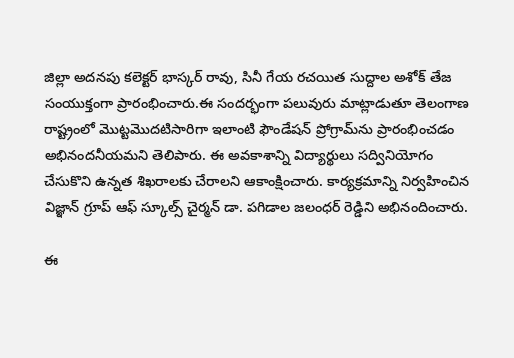జిల్లా అదనపు కలెక్టర్ భాస్కర్ రావు, సినీ గేయ రచయిత సుద్దాల అశోక్ తేజ సంయుక్తంగా ప్రారంభించారు.ఈ సందర్భంగా పలువురు మాట్లాడుతూ తెలంగాణ రాష్ట్రంలో మొట్టమొదటిసారిగా ఇలాంటి ఫౌండేషన్ ప్రోగ్రామ్‌ను ప్రారంభించడం అభినందనీయమని తెలిపారు. ఈ అవకాశాన్ని విద్యార్థులు సద్వినియోగం చేసుకొని ఉన్నత శిఖరాలకు చేరాలని ఆకాంక్షించారు. కార్యక్రమాన్ని నిర్వహించిన విజ్ఞాన్ గ్రూప్ ఆఫ్ స్కూల్స్ చైర్మన్ డా. పగిడాల జలంధర్ రెడ్డిని అభినందించారు.

ఈ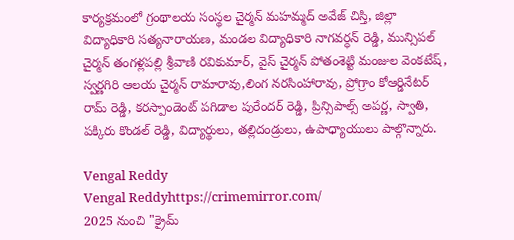కార్యక్రమంలో గ్రంథాలయ సంస్థల చైర్మన్ మహమ్మద్ అవేజ్ చిస్తి, జిల్లా విద్యాధికారి సత్యనారాయణ, మండల విద్యాధికారి నాగవర్ధన్ రెడ్డి, మున్సిపల్ చైర్మన్ తంగళ్లపల్లి శ్రీవాణి రవికుమార్, వైస్ చైర్మన్ పోతంశెట్టి మంజుల వెంకటేష్, స్వర్ణగిరి ఆలయ చైర్మన్ రామారావు,లింగ నరసింహారావు, ప్రోగ్రాం కోఆర్డినేటర్ రామ్ రెడ్డి, కరస్పాండెంట్ పగిడాల పురేందర్ రెడ్డి, ప్రిన్సిపాల్స్ అపర్ణ, స్వాతి, పక్కిరు కొండల్ రెడ్డి, విద్యార్థులు, తల్లిదండ్రులు, ఉపాధ్యాయులు పాల్గొన్నారు.

Vengal Reddy
Vengal Reddyhttps://crimemirror.com/
2025 నుంచి "క్రైమ్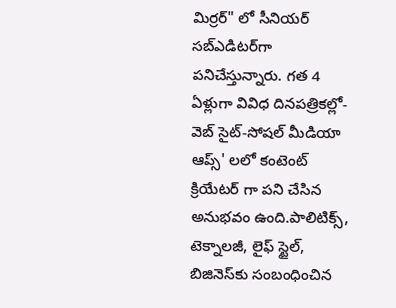మిర్రర్" లో సీనియర్ సబ్‌ఎడిటర్‌గా పనిచేస్తున్నారు. గత 4 ఏళ్లుగా వివిధ దినపత్రికల్లో-వెబ్ సైట్-సోషల్ మీడియా ఆప్స్' లలో కంటెంట్ క్రియేటర్ గా పని చేసిన అనుభవం ఉంది.పాలిటిక్స్‌, టెక్నాలజీ, లైఫ్‌ స్టైల్‌, బిజినెస్‌కు సంబంధించిన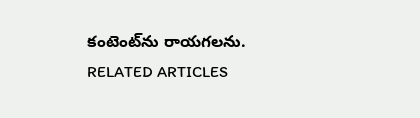కంటెంట్‌ను రాయగలను.
RELATED ARTICLES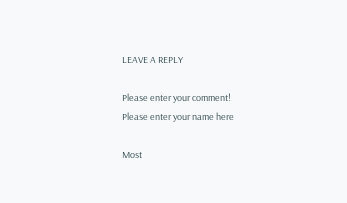LEAVE A REPLY

Please enter your comment!
Please enter your name here

Most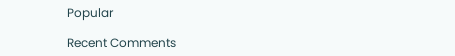Popular

Recent Comments